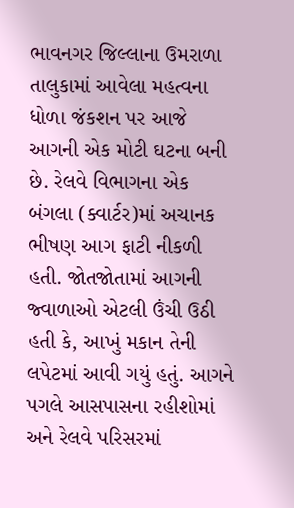ભાવનગર જિલ્લાના ઉમરાળા તાલુકામાં આવેલા મહત્વના ધોળા જંકશન પર આજે આગની એક મોટી ઘટના બની છે. રેલવે વિભાગના એક બંગલા (ક્વાર્ટર)માં અચાનક ભીષણ આગ ફાટી નીકળી હતી. જોતજોતામાં આગની જ્વાળાઓ એટલી ઉંચી ઉઠી હતી કે, આખું મકાન તેની લપેટમાં આવી ગયું હતું. આગને પગલે આસપાસના રહીશોમાં અને રેલવે પરિસરમાં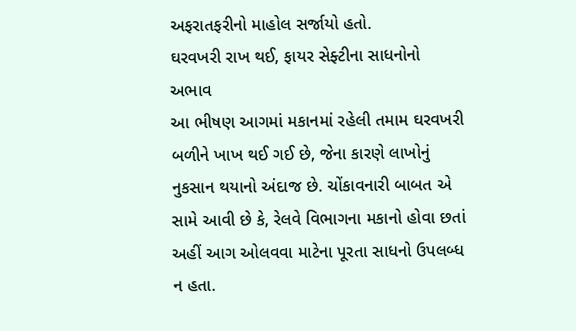અફરાતફરીનો માહોલ સર્જાયો હતો.
ઘરવખરી રાખ થઈ, ફાયર સેફ્ટીના સાધનોનો અભાવ
આ ભીષણ આગમાં મકાનમાં રહેલી તમામ ઘરવખરી બળીને ખાખ થઈ ગઈ છે, જેના કારણે લાખોનું નુકસાન થયાનો અંદાજ છે. ચોંકાવનારી બાબત એ સામે આવી છે કે, રેલવે વિભાગના મકાનો હોવા છતાં અહીં આગ ઓલવવા માટેના પૂરતા સાધનો ઉપલબ્ધ ન હતા.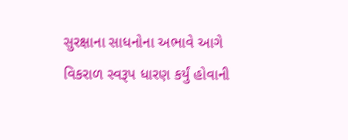સુરક્ષાના સાધનોના અભાવે આગે વિકરાળ સ્વરૂપ ધારણ કર્યું હોવાની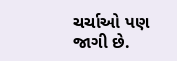ચર્ચાઓ પણ જાગી છે.